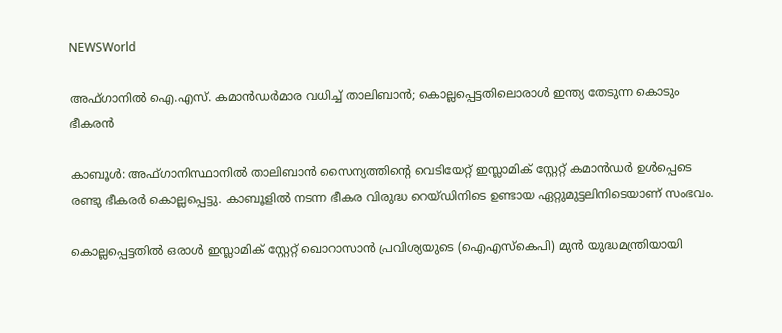NEWSWorld

അഫ്ഗാനില്‍ ഐ.എസ്. കമാന്‍ഡര്‍മാര വധിച്ച് താലിബാന്‍; കൊല്ലപ്പെട്ടതിലൊരാള്‍ ഇന്ത്യ തേടുന്ന കൊടും ഭീകരന്‍

കാബൂള്‍: അഫ്ഗാനിസ്ഥാനില്‍ താലിബാന്‍ സൈന്യത്തിന്റെ വെടിയേറ്റ് ഇസ്ലാമിക് സ്റ്റേറ്റ് കമാന്‍ഡര്‍ ഉള്‍പ്പെടെ രണ്ടു ഭീകരര്‍ കൊല്ലപ്പെട്ടു. കാബൂളില്‍ നടന്ന ഭീകര വിരുദ്ധ റെയ്ഡിനിടെ ഉണ്ടായ ഏറ്റുമുട്ടലിനിടെയാണ് സംഭവം.

കൊല്ലപ്പെട്ടതില്‍ ഒരാള്‍ ഇസ്ലാമിക് സ്റ്റേറ്റ് ഖൊറാസാന്‍ പ്രവിശ്യയുടെ (ഐഎസ്‌കെപി) മുന്‍ യുദ്ധമന്ത്രിയായി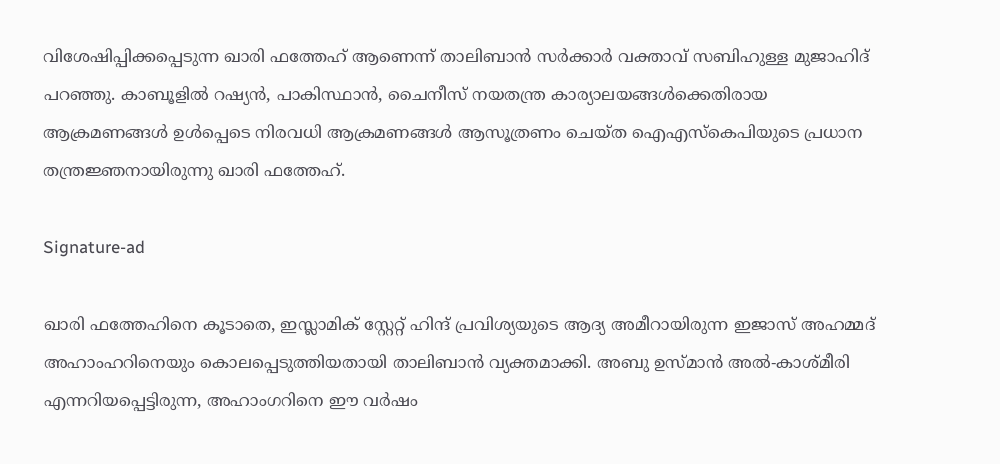വിശേഷിപ്പിക്കപ്പെടുന്ന ഖാരി ഫത്തേഹ് ആണെന്ന് താലിബാന്‍ സര്‍ക്കാര്‍ വക്താവ് സബിഹുള്ള മുജാഹിദ് പറഞ്ഞു. കാബൂളില്‍ റഷ്യന്‍, പാകിസ്ഥാന്‍, ചൈനീസ് നയതന്ത്ര കാര്യാലയങ്ങള്‍ക്കെതിരായ ആക്രമണങ്ങള്‍ ഉള്‍പ്പെടെ നിരവധി ആക്രമണങ്ങള്‍ ആസൂത്രണം ചെയ്ത ഐഎസ്‌കെപിയുടെ പ്രധാന തന്ത്രജ്ഞനായിരുന്നു ഖാരി ഫത്തേഹ്.

Signature-ad

ഖാരി ഫത്തേഹിനെ കൂടാതെ, ഇസ്ലാമിക് സ്റ്റേറ്റ് ഹിന്ദ് പ്രവിശ്യയുടെ ആദ്യ അമീറായിരുന്ന ഇജാസ് അഹമ്മദ് അഹാംഹറിനെയും കൊലപ്പെടുത്തിയതായി താലിബാന്‍ വ്യക്തമാക്കി. അബു ഉസ്മാന്‍ അല്‍-കാശ്മീരി എന്നറിയപ്പെട്ടിരുന്ന, അഹാംഗറിനെ ഈ വര്‍ഷം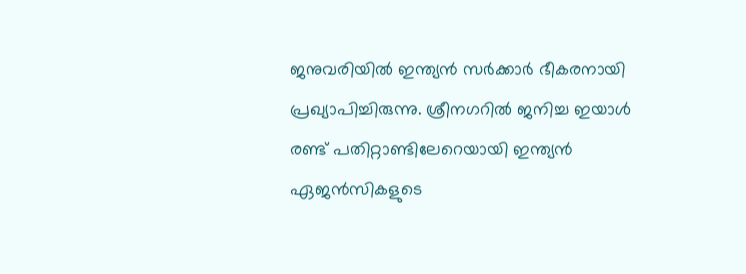ജനുവരിയില്‍ ഇന്ത്യന്‍ സര്‍ക്കാര്‍ ഭീകരനായി പ്രഖ്യാപിച്ചിരുന്നു. ശ്രീനഗറില്‍ ജനിച്ച ഇയാള്‍ രണ്ട് പതിറ്റാണ്ടിലേറെയായി ഇന്ത്യന്‍ ഏജന്‍സികളുടെ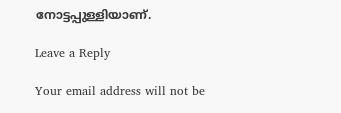നോട്ടപ്പുള്ളിയാണ്.

Leave a Reply

Your email address will not be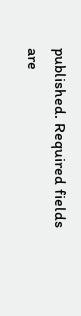published. Required fields are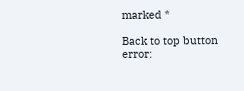marked *

Back to top button
error: